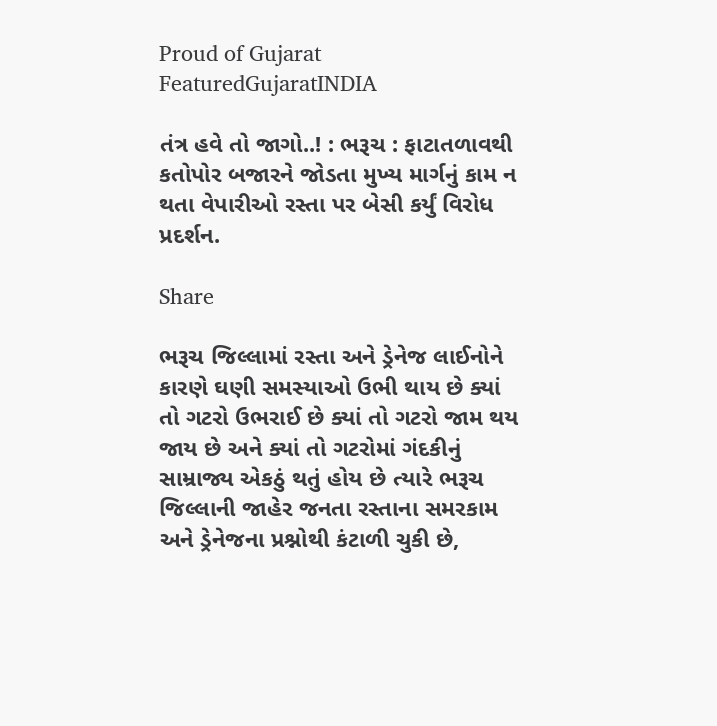Proud of Gujarat
FeaturedGujaratINDIA

તંત્ર હવે તો જાગો..! : ભરૂચ : ફાટાતળાવથી કતોપોર બજારને જોડતા મુખ્ય માર્ગનું કામ ન થતા વેપારીઓ રસ્તા પર બેસી કર્યું વિરોધ પ્રદર્શન.

Share

ભરૂચ જિલ્લામાં રસ્તા અને ડ્રેનેજ લાઈનોને કારણે ઘણી સમસ્યાઓ ઉભી થાય છે ક્યાં તો ગટરો ઉભરાઈ છે ક્યાં તો ગટરો જામ થય જાય છે અને ક્યાં તો ગટરોમાં ગંદકીનું સામ્રાજ્ય એકઠું થતું હોય છે ત્યારે ભરૂચ જિલ્લાની જાહેર જનતા રસ્તાના સમરકામ અને ડ્રેનેજના પ્રશ્નોથી કંટાળી ચુકી છે,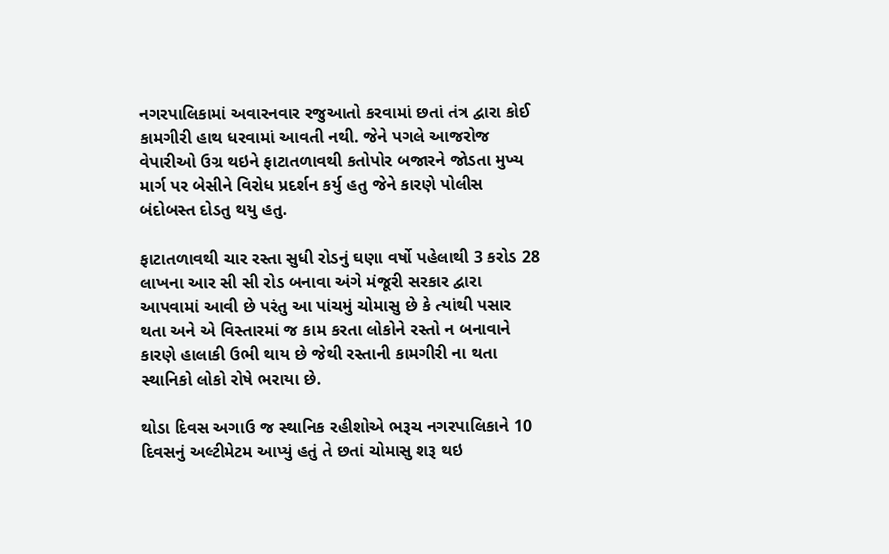નગરપાલિકામાં અવારનવાર રજુઆતો કરવામાં છતાં તંત્ર દ્વારા કોઈ કામગીરી હાથ ધરવામાં આવતી નથી. જેને પગલે આજરોજ વેપારીઓ ઉગ્ર થઇને ફાટાતળાવથી કતોપોર બજારને જોડતા મુખ્ય માર્ગ પર બેસીને વિરોધ પ્રદર્શન કર્યુ હતુ જેને કારણે પોલીસ બંદોબસ્ત દોડતુ થયુ હતુ.

ફાટાતળાવથી ચાર રસ્તા સુધી રોડનું ઘણા વર્ષો પહેલાથી 3 કરોડ 28 લાખના આર સી સી રોડ બનાવા અંગે મંજૂરી સરકાર દ્વારા આપવામાં આવી છે પરંતુ આ પાંચમું ચોમાસુ છે કે ત્યાંથી પસાર થતા અને એ વિસ્તારમાં જ કામ કરતા લોકોને રસ્તો ન બનાવાને કારણે હાલાકી ઉભી થાય છે જેથી રસ્તાની કામગીરી ના થતા સ્થાનિકો લોકો રોષે ભરાયા છે.

થોડા દિવસ અગાઉ જ સ્થાનિક રહીશોએ ભરૂચ નગરપાલિકાને 10 દિવસનું અલ્ટીમેટમ આપ્યું હતું તે છતાં ચોમાસુ શરૂ થઇ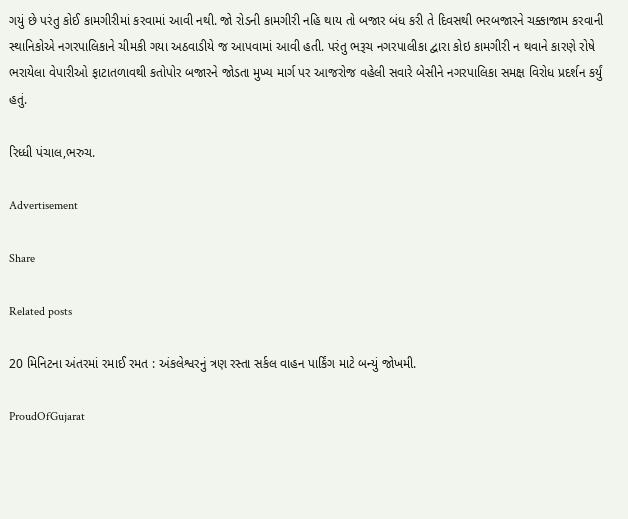ગયું છે પરંતુ કોઈ કામગીરીમાં કરવામાં આવી નથી. જો રોડની કામગીરી નહિ થાય તો બજાર બંધ કરી તે દિવસથી ભરબજારને ચક્કાજામ કરવાની સ્થાનિકોએ નગરપાલિકાને ચીમકી ગયા અઠવાડીયે જ આપવામાં આવી હતી. પરંતુ ભરૂચ નગરપાલીકા દ્વારા કોઇ કામગીરી ન થવાને કારણે રોષે ભરાયેલા વેપારીઓ ફાટાતળાવથી કતોપોર બજારને જોડતા મુખ્ય માર્ગ પર આજરોજ વહેલી સવારે બેસીને નગરપાલિકા સમક્ષ વિરોધ પ્રદર્શન કર્યું હતું.

રિધ્ધી પંચાલ,ભરુચ.

Advertisement

Share

Related posts

20 મિનિટના અંતરમાં રમાઈ રમત : અંકલેશ્વરનું ત્રણ રસ્તા સર્કલ વાહન પાર્કિંગ માટે બન્યું જોખમી.

ProudOfGujarat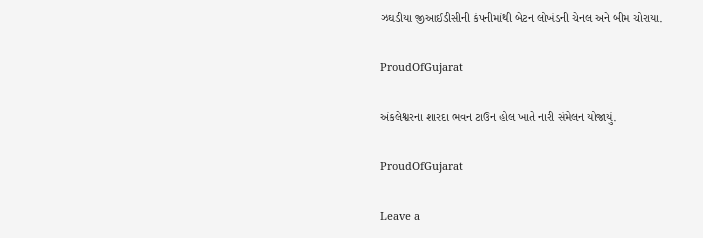ઝઘડીયા જીઆઈડીસીની કંપનીમાંથી બેટન લોખંડની ચેનલ અને બીમ ચોરાયા.

ProudOfGujarat

અંકલેશ્વરના શારદા ભવન ટાઉન હોલ ખાતે નારી સંમેલન યોજાયું.

ProudOfGujarat

Leave a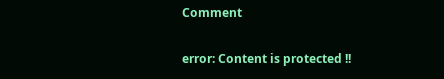Comment

error: Content is protected !!